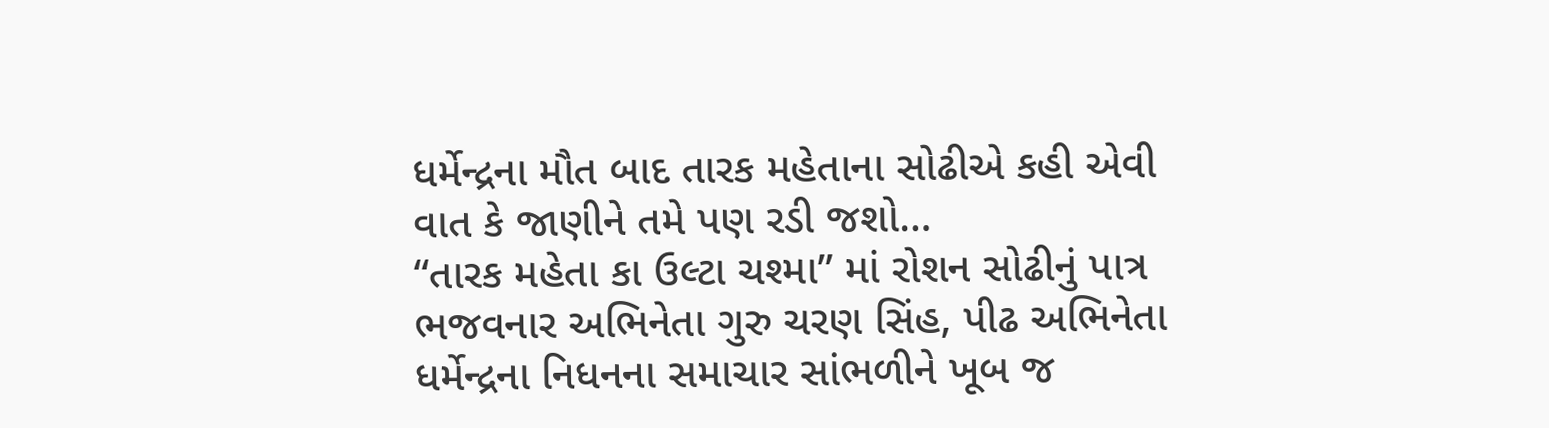ધર્મેન્દ્રના મૌત બાદ તારક મહેતાના સોઢીએ કહી એવી વાત કે જાણીને તમે પણ રડી જશો…
“તારક મહેતા કા ઉલ્ટા ચશ્મા” માં રોશન સોઢીનું પાત્ર ભજવનાર અભિનેતા ગુરુ ચરણ સિંહ, પીઢ અભિનેતા ધર્મેન્દ્રના નિધનના સમાચાર સાંભળીને ખૂબ જ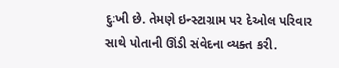દુઃખી છે. તેમણે ઇન્સ્ટાગ્રામ પર દેઓલ પરિવાર સાથે પોતાની ઊંડી સંવેદના વ્યક્ત કરી.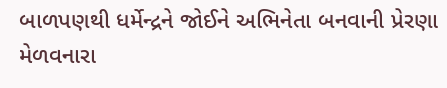બાળપણથી ધર્મેન્દ્રને જોઈને અભિનેતા બનવાની પ્રેરણા મેળવનારા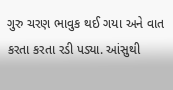ગુરુ ચરણ ભાવુક થઈ ગયા અને વાત કરતા કરતા રડી પડ્યા. આંસુથી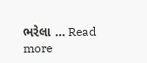ભરેલા … Read more